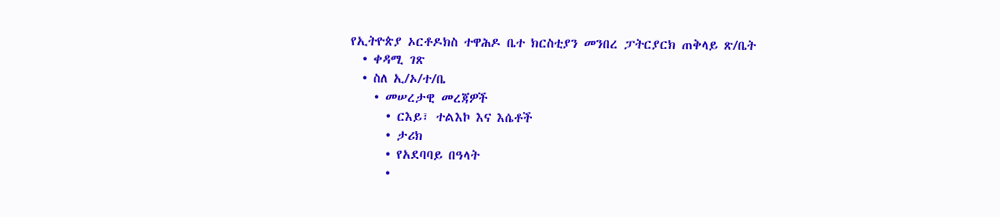የኢትዮጵያ ኦርቶዶክስ ተዋሕዶ ቤተ ክርስቲያን መንበረ ፓትርያርክ ጠቅላይ ጽ/ቤት
  • ቀዳሚ ገጽ
  • ስለ ኢ/ኦ/ተ/ቤ
    • መሠረታዊ መረጃዎች
      • ርእይ፣ ተልእኮ እና እሴቶች
      • ታሪክ
      • የአደባባይ በዓላት
      •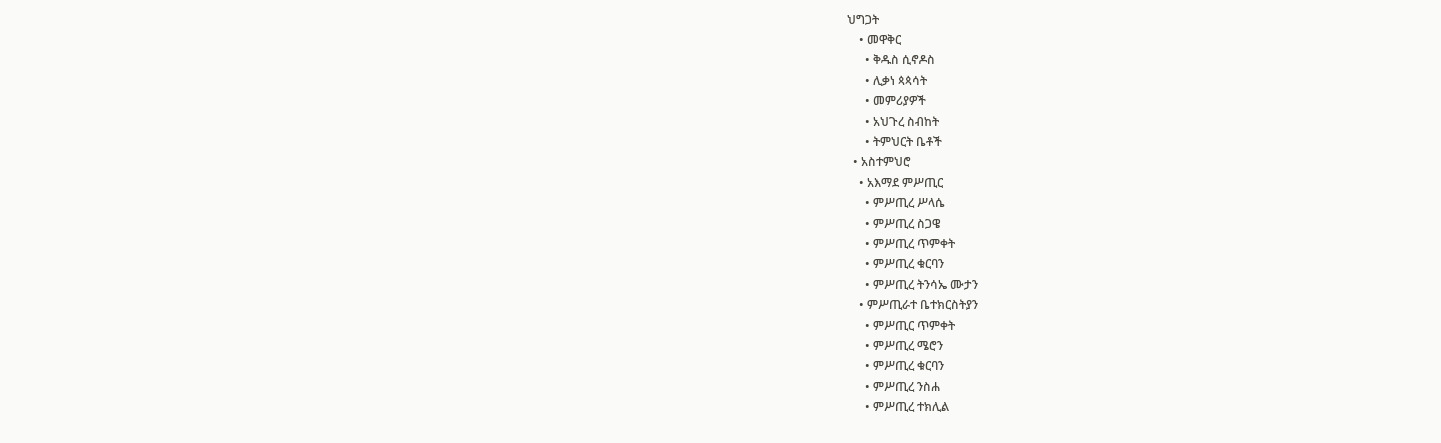ህግጋት
    • መዋቅር
      • ቅዱስ ሲኖዶስ
      • ሊቃነ ጳጳሳት
      • መምሪያዎች
      • አህጉረ ስብከት
      • ትምህርት ቤቶች
  • አስተምህሮ
    • አእማደ ምሥጢር
      • ምሥጢረ ሥላሴ
      • ምሥጢረ ስጋዌ
      • ምሥጢረ ጥምቀት
      • ምሥጢረ ቁርባን
      • ምሥጢረ ትንሳኤ ሙታን
    • ምሥጢራተ ቤተክርስትያን
      • ምሥጢር ጥምቀት
      • ምሥጢረ ሜሮን
      • ምሥጢረ ቁርባን
      • ምሥጢረ ንስሐ
      • ምሥጢረ ተክሊል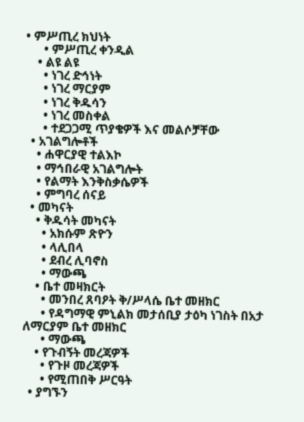• ምሥጢረ ክህነት
      • ምሥጢረ ቀንዲል
    • ልዩ ልዩ
      • ነገረ ድኅነት
      • ነገረ ማርያም
      • ነገረ ቅዱሳን
      • ነገረ መስቀል
      • ተደጋጋሚ ጥያቄዎች እና መልሶቻቸው
  • አገልግሎቶች
    • ሐዋርያዊ ተልእኮ
    • ማኅበራዊ አገልግሎት
    • የልማት እንቅስቃሴዎች
    • ምግባረ ሰናይ
  • መካናት
    • ቅዱሳት መካናት
      • አክሱም ጽዮን
      • ላሊበላ
      • ደብረ ሊባኖስ
      • ማውጫ
    • ቤተ መዛክርት
      • መንበረ ጸባዖት ቅ/ሥላሴ ቤተ መዘክር
      • የዳግማዊ ምኒልክ መታሰቢያ ታዕካ ነገስት በአታ ለማርያም ቤተ መዘክር
      • ማውጫ
    • የጉብኝት መረጃዎች
      • የጉዞ መረጃዎች
      • የሚጠበቅ ሥርዓት
  • ያግኙን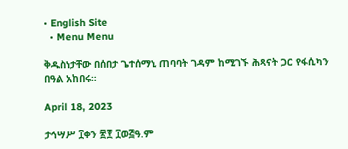• English Site
  • Menu Menu

ቅዱስነታቸው በሰበታ ጌተሰማኒ ጠባባት ገዳም ከሚገኙ ሕጻናት ጋር የፋሲካን በዓል አከበሩ።

April 18, 2023

ታኅሣሥ ፲ቀን ፳፻ ፲ወ፭ዓ.ም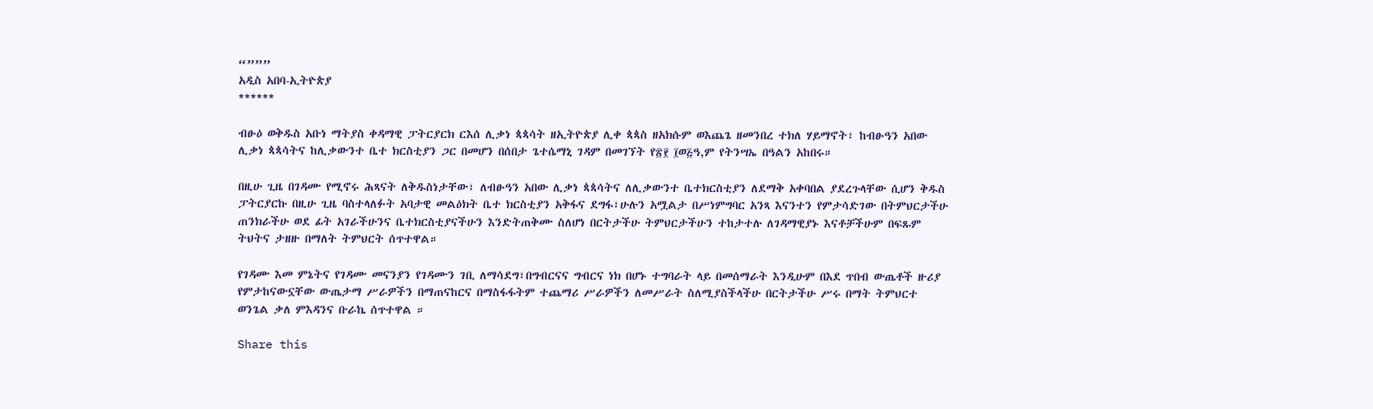“”””
አዲስ አበባ-ኢትዮጵያ
******

ብፁዕ ወቅዱስ አቡነ ማትያስ ቀዳማዊ ፓትርያርክ ርእሰ ሊቃነ ጳጳሳት ዘኢትዮጵያ ሊቀ ጳጳስ ዘአክሱም ወእጨጌ ዘመንበረ ተክለ ሃይማኖት፣ ከብፁዓን አበው ሊቃነ ጳጳሳትና ከሊቃውንተ ቤተ ክርስቲያን ጋር በመሆን በሰበታ ጌተሴማኒ ገዳም በመገኘት የ፳፻ ፲ወ፭ዓ,ም የትንሣኤ በዓልን አከበሩ።

በዚሁ ጊዜ በገዳሙ የሚኖሩ ሕጻናት ለቅዱስነታቸው፣ ለብፁዓን አበው ሊቃነ ጳጳሳትና ለሊቃውንተ ቤተክርስቲያን ለደማቅ አቀባበል ያደረጉላቸው ሲሆን ቅዱስ ፓትርያርኩ በዚሁ ጊዜ ባስተላለፉት አባታዊ መልዕክት ቤተ ክርስቲያን አቅፋና ደግፋ፣ሁሉን አሟልታ በሥነምግባር አንጻ እናንተን የምታሳድገው በትምህርታችሁ ጠንክራችሁ ወደ ፊት አገራችሁንና ቤተክርስቲያናችሁን እንድትጠቅሙ ስለሆነ በርትታችሁ ትምህርታችሁን ተከታተሉ ለገዳማዊያኑ እናቶቻችሁም በፍጹም ትህትና ታዘዙ በማለት ትምህርት ሰጥተዋል።

የገዳሙ እመ ምኔትና የገዳሙ መናንያን የገዳሙን ገቢ ለማሳደግ፣በግብርናና ግብርና ነክ በሆኑ ተግባራት ላይ በመሰማራት እንዲሁም በእደ ጥበብ ውጤቶች ዙሪያ የምታከናውኗቸው ውጤታማ ሥራዎችን በማጠናከርና በማስፋፋትም ተጨማሪ ሥራዎችን ለመሥራት ስለሚያስችላችሁ በርትታችሁ ሥሩ በማት ትምህርተ
ወንጌል ቃለ ምእዳንና ቡራኬ ሰጥተዋል ።

Share this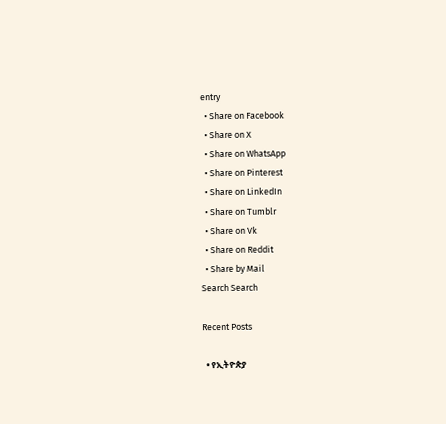entry
  • Share on Facebook
  • Share on X
  • Share on WhatsApp
  • Share on Pinterest
  • Share on LinkedIn
  • Share on Tumblr
  • Share on Vk
  • Share on Reddit
  • Share by Mail
Search Search

Recent Posts

  • የኢትዮጵያ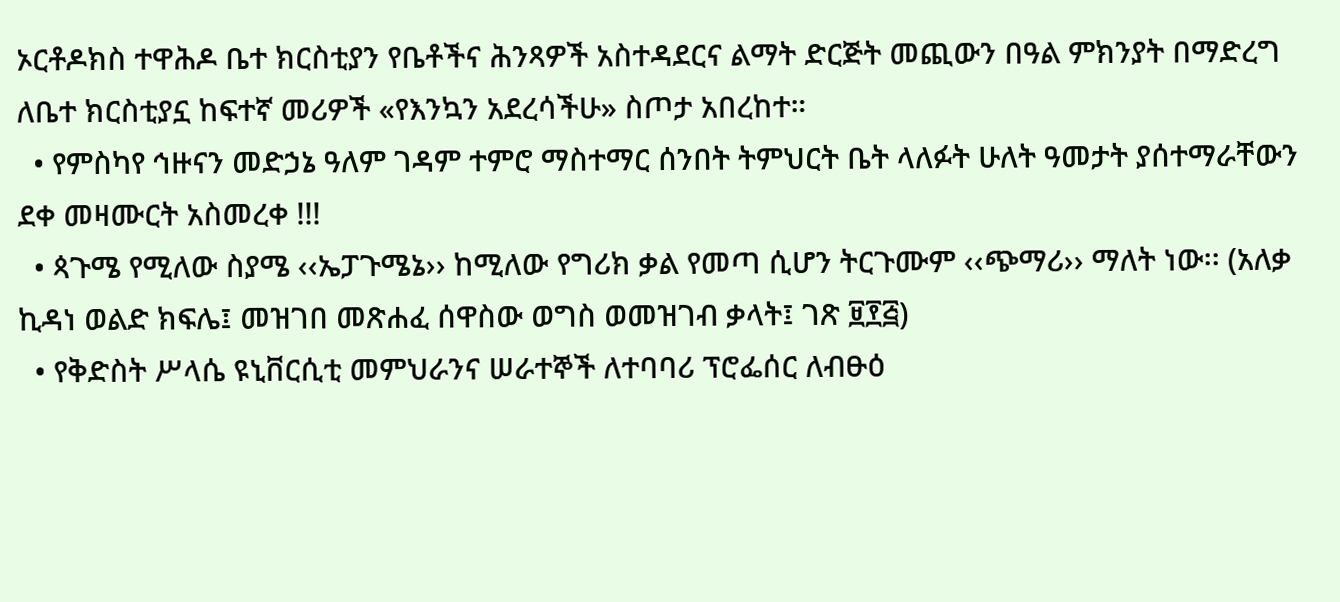ኦርቶዶክስ ተዋሕዶ ቤተ ክርስቲያን የቤቶችና ሕንጻዎች አስተዳደርና ልማት ድርጅት መጪውን በዓል ምክንያት በማድረግ ለቤተ ክርስቲያኗ ከፍተኛ መሪዎች «የእንኳን አደረሳችሁ» ስጦታ አበረከተ።
  • የምስካየ ኅዙናን መድኃኔ ዓለም ገዳም ተምሮ ማስተማር ሰንበት ትምህርት ቤት ላለፉት ሁለት ዓመታት ያሰተማራቸውን ደቀ መዛሙርት አስመረቀ !!!
  • ጳጉሜ የሚለው ስያሜ ‹‹ኤፓጉሜኔ›› ከሚለው የግሪክ ቃል የመጣ ሲሆን ትርጉሙም ‹‹ጭማሪ›› ማለት ነው፡፡ (አለቃ ኪዳነ ወልድ ክፍሌ፤ መዝገበ መጽሐፈ ሰዋስው ወግስ ወመዝገብ ቃላት፤ ገጽ ፱፻፭)
  • የቅድስት ሥላሴ ዩኒቨርሲቲ መምህራንና ሠራተኞች ለተባባሪ ፕሮፌሰር ለብፁዕ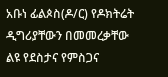አቡነ ፊልጶስ(ዶ/ር) የዶክትሬት ዲግሪያቸውን በመመረቃቸው ልዩ የደስታና የምስጋና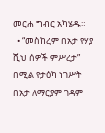መርሐ ግብር አካሄዱ።
  • “መስከረም በአታ የሃያ ሺህ ሰዎች ምሥረታ” በሚል የታዕካ ነገሥት በአታ ለማርያም ገዳም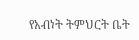የአብነት ትምህርት ቤት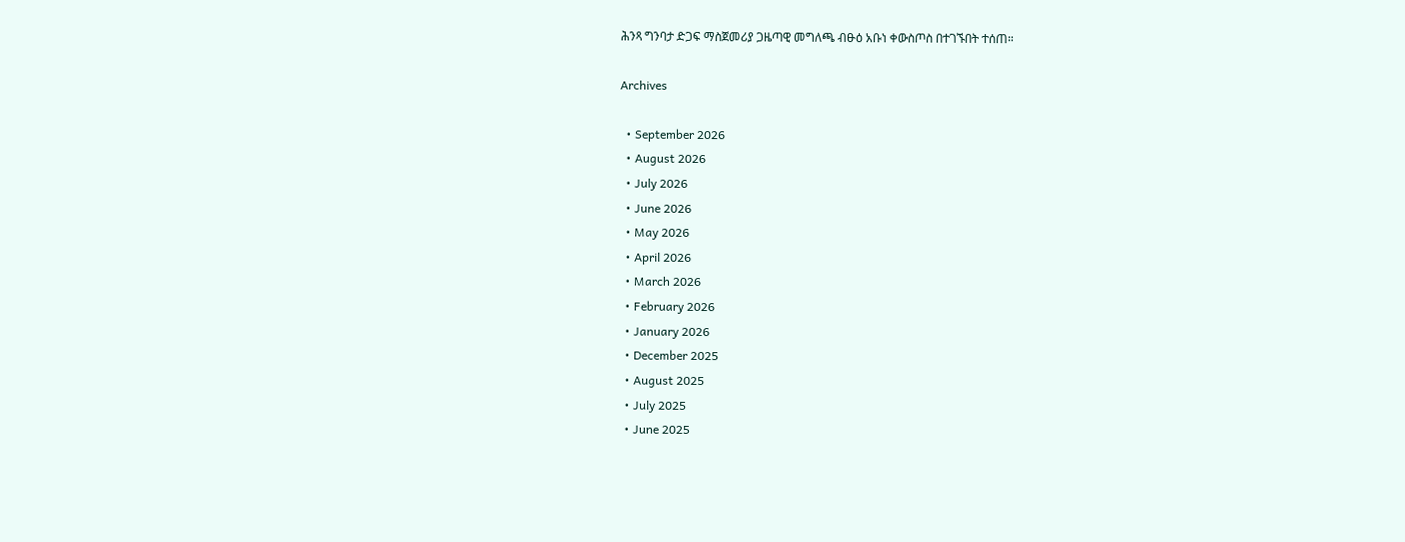ሕንጻ ግንባታ ድጋፍ ማስጀመሪያ ጋዜጣዊ መግለጫ ብፁዕ አቡነ ቀውስጦስ በተገኙበት ተሰጠ።

Archives

  • September 2026
  • August 2026
  • July 2026
  • June 2026
  • May 2026
  • April 2026
  • March 2026
  • February 2026
  • January 2026
  • December 2025
  • August 2025
  • July 2025
  • June 2025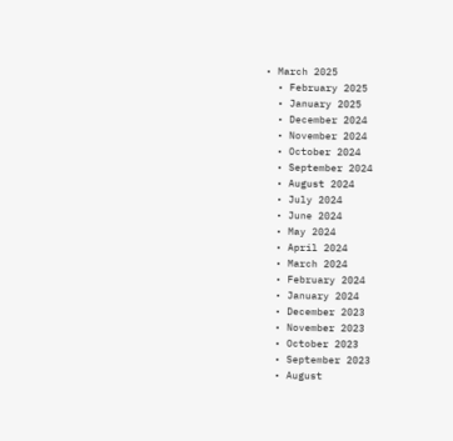• March 2025
  • February 2025
  • January 2025
  • December 2024
  • November 2024
  • October 2024
  • September 2024
  • August 2024
  • July 2024
  • June 2024
  • May 2024
  • April 2024
  • March 2024
  • February 2024
  • January 2024
  • December 2023
  • November 2023
  • October 2023
  • September 2023
  • August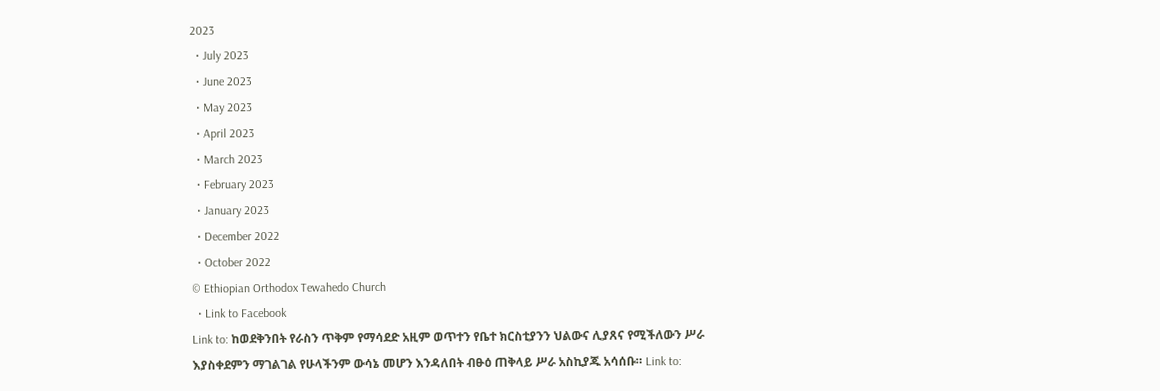2023
  • July 2023
  • June 2023
  • May 2023
  • April 2023
  • March 2023
  • February 2023
  • January 2023
  • December 2022
  • October 2022
© Ethiopian Orthodox Tewahedo Church
  • Link to Facebook
Link to: ከወደቅንበት የራስን ጥቅም የማሳደድ አዚም ወጥተን የቤተ ክርስቲያንን ህልውና ሊያጸና የሚችለውን ሥራ እያስቀደምን ማገልገል የሁላችንም ውሳኔ መሆን እንዳለበት ብፁዕ ጠቅላይ ሥራ አስኪያጁ አሳሰቡ። Link to: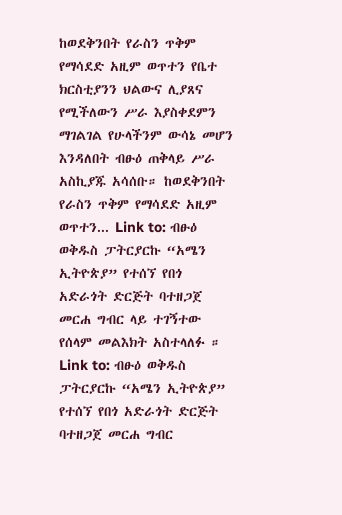ከወደቅንበት የራስን ጥቅም የማሳደድ አዚም ወጥተን የቤተ ክርስቲያንን ህልውና ሊያጸና የሚችለውን ሥራ እያስቀደምን ማገልገል የሁላችንም ውሳኔ መሆን እንዳለበት ብፁዕ ጠቅላይ ሥራ አስኪያጁ አሳሰቡ። ከወደቅንበት የራስን ጥቅም የማሳደድ አዚም ወጥተን... Link to: ብፁዕ ወቅዱስ ፓትርያርኩ “አሜን ኢትዮጵያ” የተሰኘ የበጎ አድራጎት ድርጅት ባተዘጋጀ መርሐ ግብር ላይ ተገኝተው የሰላም መልእክት አስተላለፉ ። Link to: ብፁዕ ወቅዱስ ፓትርያርኩ “አሜን ኢትዮጵያ” የተሰኘ የበጎ አድራጎት ድርጅት ባተዘጋጀ መርሐ ግብር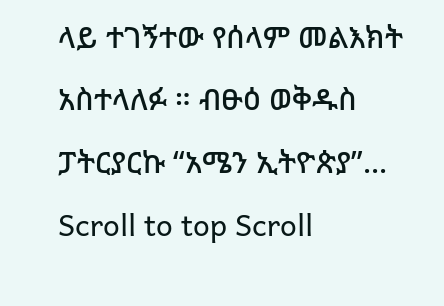ላይ ተገኝተው የሰላም መልእክት አስተላለፉ ። ብፁዕ ወቅዱስ ፓትርያርኩ “አሜን ኢትዮጵያ”...
Scroll to top Scroll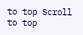to top Scroll to top